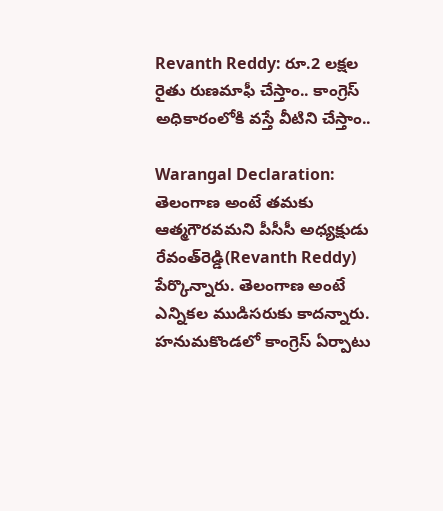Revanth Reddy: రూ.2 లక్షల రైతు రుణమాఫీ చేస్తాం.. కాంగ్రెస్‌ అధికారంలోకి వస్తే వీటిని చేస్తాం..

Warangal Declaration: తెలంగాణ అంటే తమకు ఆత్మగౌరవమని పీసీసీ అధ్యక్షుడు రేవంత్‌రెడ్డి(Revanth Reddy) పేర్కొన్నారు. తెలంగాణ అంటే ఎన్నికల ముడిసరుకు కాదన్నారు. హనుమకొండలో కాంగ్రెస్ ఏర్పాటు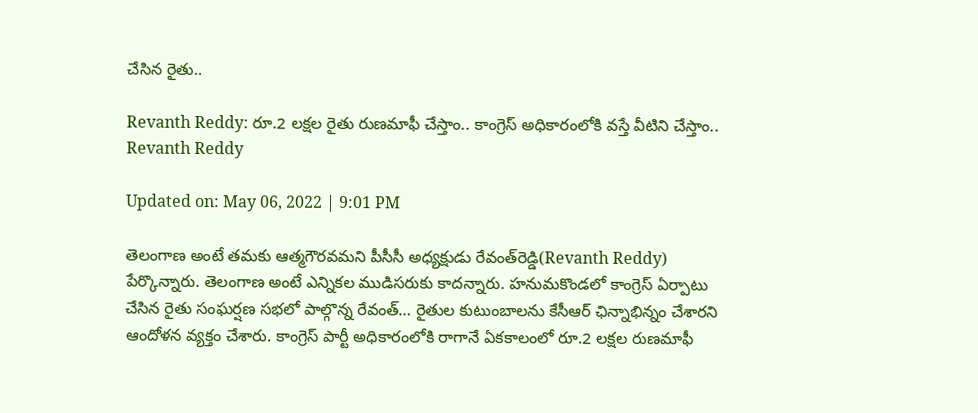చేసిన రైతు..

Revanth Reddy: రూ.2 లక్షల రైతు రుణమాఫీ చేస్తాం.. కాంగ్రెస్‌ అధికారంలోకి వస్తే వీటిని చేస్తాం..
Revanth Reddy

Updated on: May 06, 2022 | 9:01 PM

తెలంగాణ అంటే తమకు ఆత్మగౌరవమని పీసీసీ అధ్యక్షుడు రేవంత్‌రెడ్డి(Revanth Reddy) పేర్కొన్నారు. తెలంగాణ అంటే ఎన్నికల ముడిసరుకు కాదన్నారు. హనుమకొండలో కాంగ్రెస్ ఏర్పాటు చేసిన రైతు సంఘర్షణ సభలో పాల్గొన్న రేవంత్‌… రైతుల కుటుంబాలను కేసీఆర్‌ ఛిన్నాభిన్నం చేశారని ఆందోళన వ్యక్తం చేశారు. కాంగ్రెస్ పార్టీ అధికారంలోకి రాగానే ఏకకాలంలో రూ.2 లక్షల రుణమాఫీ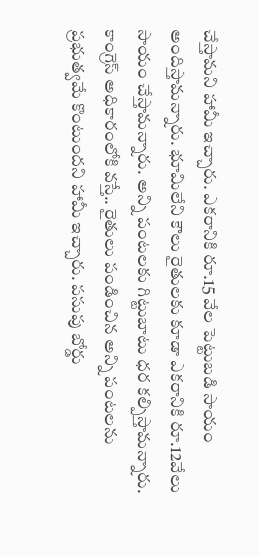చేస్తామని హామీ ఇచ్చారు. ఎకరానికి రూ.15 వేల పెట్టుబడి సాయం అందిస్తామన్నారు. భూమిలేని కౌలు రైతులకు కూడా ఎకరానికి రూ.12వేలు సాయం చేస్తామన్నారు. అన్ని పంటలకు గిట్టుబాటు ధర కల్పిస్తామన్నారు. కాంగ్రెస్‌ అధికారంలోకి వస్తే.. రైతులు పండించిన అన్ని పంటలను ప్రభుత్వమే కొంటుందని హామీ ఇచ్చారు. పసుపు బోర్డు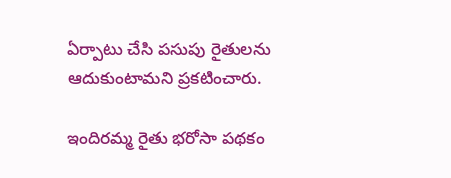ఏర్పాటు చేసి పసుపు రైతులను ఆదుకుంటామని ప్రకటించారు.

ఇందిరమ్మ రైతు భరోసా పథకం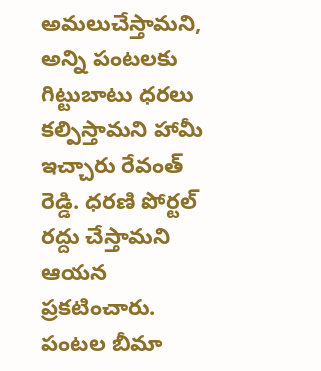అమలుచేస్తామని, అన్ని పంటలకు గిట్టుబాటు ధరలు కల్పిస్తామని హామీ ఇచ్చారు రేవంత్ రెడ్డి. ధరణి పోర్టల్‌ రద్దు చేస్తామని ఆయన ప్రకటించారు. పంటల బీమా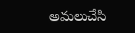అమలుచేసి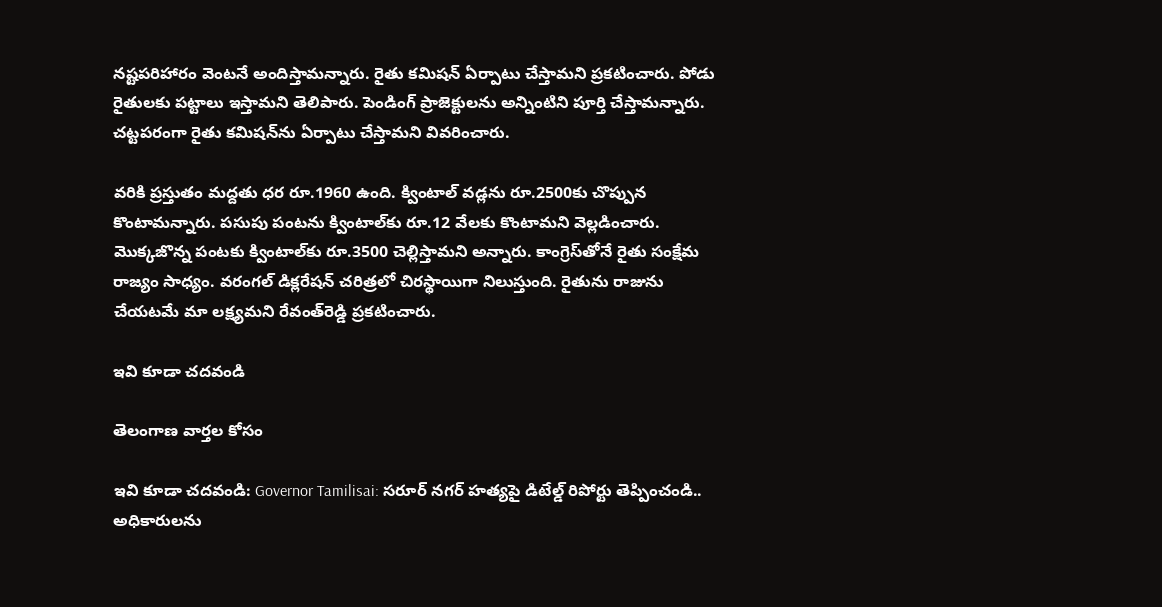నష్టపరిహారం వెంటనే అందిస్తామన్నారు. రైతు కమిషన్‌ ఏర్పాటు చేస్తామని ప్రకటించారు. పోడు రైతులకు పట్టాలు ఇస్తామని తెలిపారు. పెండింగ్‌ ప్రాజెక్టులను అన్నింటిని పూర్తి చేస్తామన్నారు. చట్టపరంగా రైతు కమిషన్‌ను ఏర్పాటు చేస్తామని వివరించారు.

వరికి ప్రస్తుతం మద్దతు ధర రూ.1960 ఉంది. క్వింటాల్‌ వడ్లను రూ.2500కు చొప్పున కొంటామన్నారు. పసుపు పంటను క్వింటాల్‌కు రూ.12 వేలకు కొంటామని వెల్లడించారు. మొక్కజొన్న పంటకు క్వింటాల్‌కు రూ.3500 చెల్లిస్తామని అన్నారు. కాంగ్రెస్‌తోనే రైతు సంక్షేమ రాజ్యం సాధ్యం. వరంగల్‌ డిక్లరేషన్‌ చరిత్రలో చిరస్థాయిగా నిలుస్తుంది. రైతును రాజును చేయటమే మా లక్ష్యమని రేవంత్‌రెడ్డి ప్రకటించారు.

ఇవి కూడా చదవండి

తెలంగాణ వార్తల కోసం

ఇవి కూడా చదవండి: Governor Tamilisai: సరూర్ నగర్ హత్యపై డిటేల్డ్ రిపోర్టు తెప్పించండి.. అధికారులను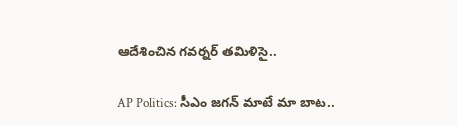ఆదేశించిన గవర్నర్ తమిళిసై..

AP Politics: సీఎం జగన్‌ మాటే మా బాట..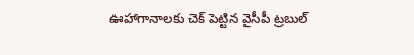ఊహాగానాలకు చెక్ పెట్టిన వైసీపీ ట్రబుల్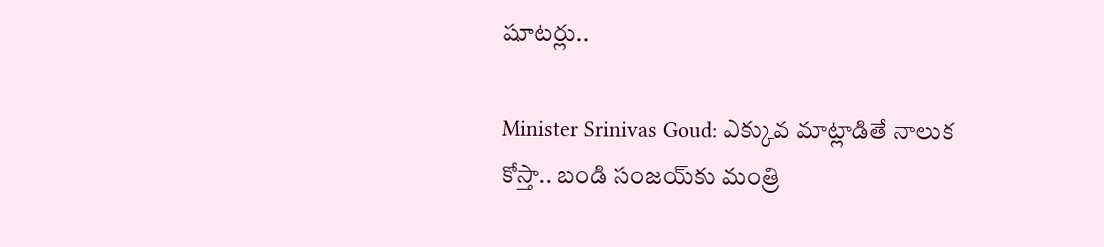షూటర్లు..

Minister Srinivas Goud: ఎక్కువ మాట్లాడితే నాలుక కోస్తా.. బండి సంజ‌య్‌కు మంత్రి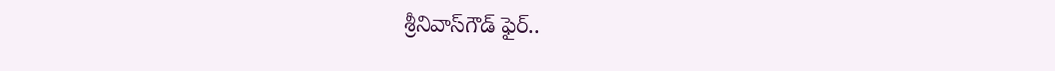శ్రీనివాస్‌గౌడ్‌ ఫైర్..